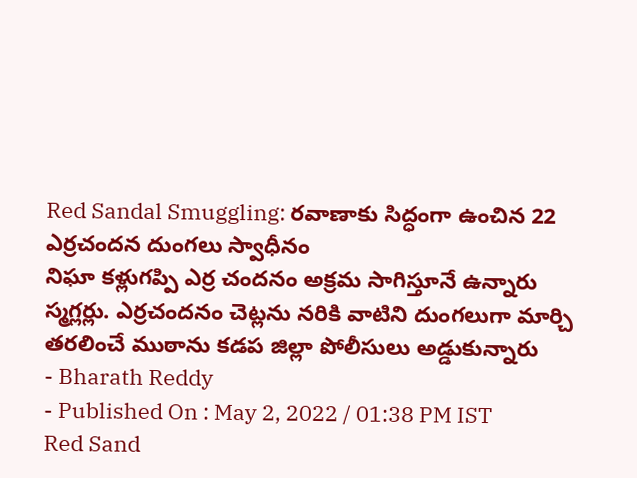Red Sandal Smuggling: రవాణాకు సిద్ధంగా ఉంచిన 22 ఎర్రచందన దుంగలు స్వాధీనం
నిఘా కళ్లుగప్పి ఎర్ర చందనం అక్రమ సాగిస్తూనే ఉన్నారు స్మగ్లర్లు. ఎర్రచందనం చెట్లను నరికి వాటిని దుంగలుగా మార్చి తరలించే ముఠాను కడప జిల్లా పోలీసులు అడ్డుకున్నారు
- Bharath Reddy
- Published On : May 2, 2022 / 01:38 PM IST
Red Sand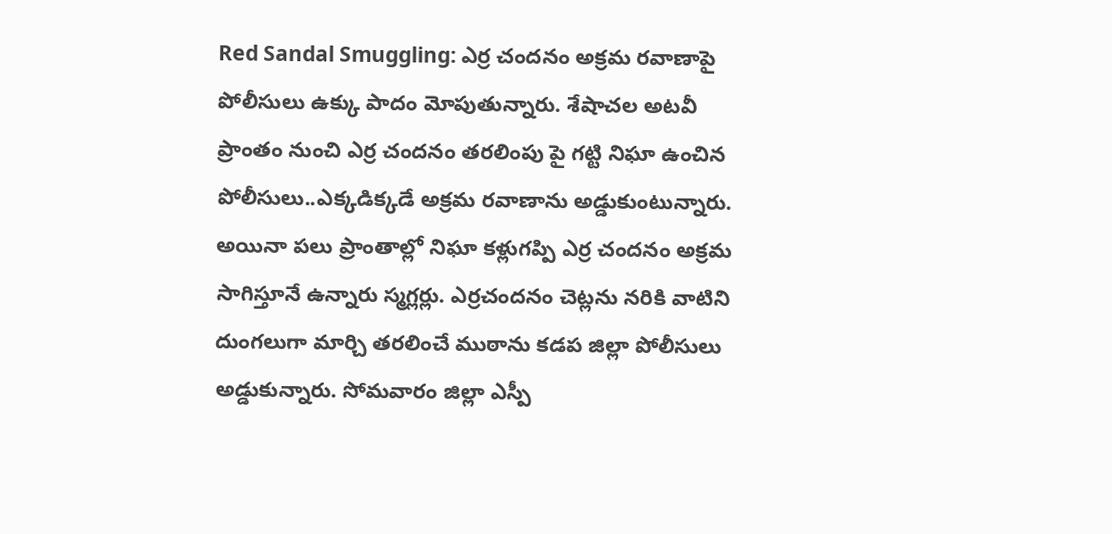Red Sandal Smuggling: ఎర్ర చందనం అక్రమ రవాణాపై పోలీసులు ఉక్కు పాదం మోపుతున్నారు. శేషాచల అటవీ ప్రాంతం నుంచి ఎర్ర చందనం తరలింపు పై గట్టి నిఘా ఉంచిన పోలీసులు..ఎక్కడిక్కడే అక్రమ రవాణాను అడ్డుకుంటున్నారు. అయినా పలు ప్రాంతాల్లో నిఘా కళ్లుగప్పి ఎర్ర చందనం అక్రమ సాగిస్తూనే ఉన్నారు స్మగ్లర్లు. ఎర్రచందనం చెట్లను నరికి వాటిని దుంగలుగా మార్చి తరలించే ముఠాను కడప జిల్లా పోలీసులు అడ్డుకున్నారు. సోమవారం జిల్లా ఎస్పీ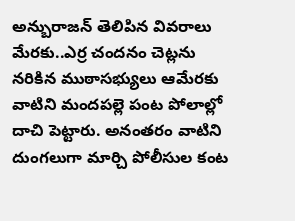అన్బురాజన్ తెలిపిన వివరాలు మేరకు..ఎర్ర చందనం చెట్లను నరికిన ముఠాసభ్యులు ఆమేరకు వాటిని మందపల్లె పంట పోలాల్లో దాచి పెట్టారు. అనంతరం వాటిని దుంగలుగా మార్చి పోలీసుల కంట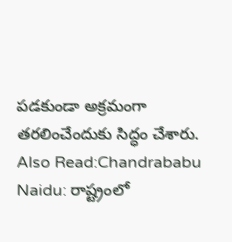పడకుండా అక్రమంగా తరలించేందుకు సిద్ధం చేశారు.
Also Read:Chandrababu Naidu: రాష్ట్రంలో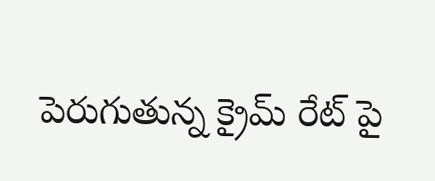పెరుగుతున్న క్రైమ్ రేట్ పై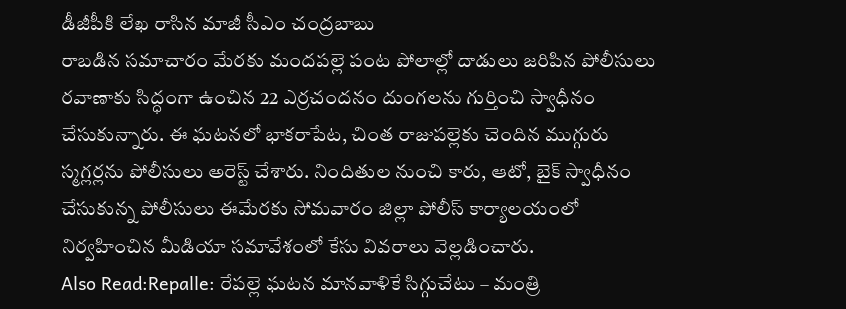డీజీపీకి లేఖ రాసిన మాజీ సీఎం చంద్రబాబు
రాబడిన సమాచారం మేరకు మందపల్లె పంట పోలాల్లో దాడులు జరిపిన పోలీసులు రవాణాకు సిద్ధంగా ఉంచిన 22 ఎర్రచందనం దుంగలను గుర్తించి స్వాధీనం చేసుకున్నారు. ఈ ఘటనలో భాకరాపేట, చింత రాజుపల్లెకు చెందిన ముగ్గురు స్మగ్లర్లను పోలీసులు అరెస్ట్ చేశారు. నిందితుల నుంచి కారు, ఆటో, బైక్ స్వాధీనం చేసుకున్న పోలీసులు ఈమేరకు సోమవారం జిల్లా పోలీస్ కార్యాలయంలో నిర్వహించిన మీడియా సమావేశంలో కేసు వివరాలు వెల్లడించారు.
Also Read:Repalle: రేపల్లె ఘటన మానవాళికే సిగ్గుచేటు – మంత్రి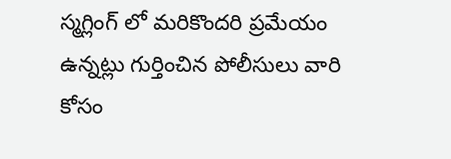స్మగ్లింగ్ లో మరికొందరి ప్రమేయం ఉన్నట్లు గుర్తించిన పోలీసులు వారి కోసం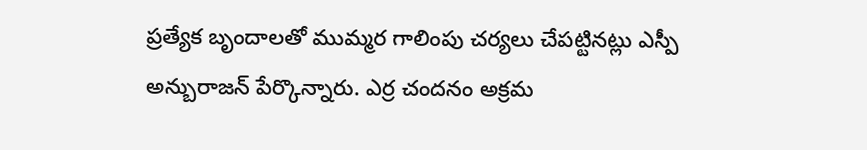ప్రత్యేక బృందాలతో ముమ్మర గాలింపు చర్యలు చేపట్టినట్లు ఎస్పీ అన్బురాజన్ పేర్కొన్నారు. ఎర్ర చందనం అక్రమ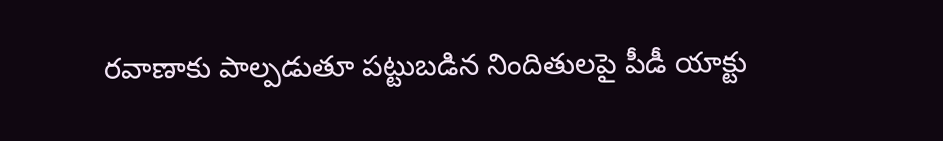రవాణాకు పాల్పడుతూ పట్టుబడిన నిందితులపై పీడీ యాక్టు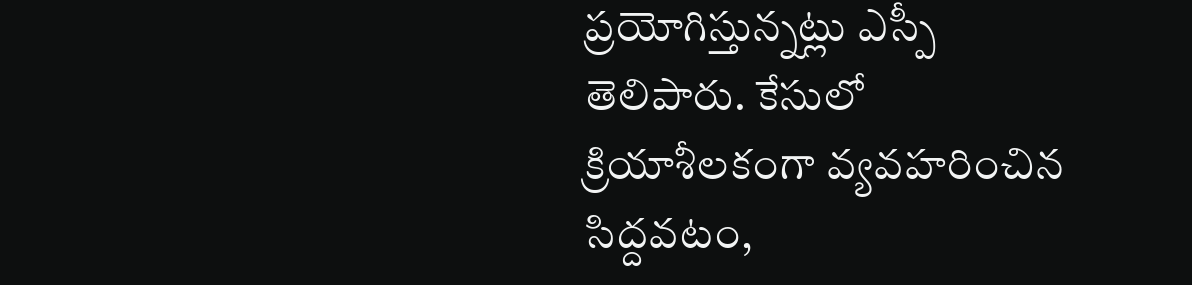ప్రయోగిస్తున్నట్లు ఎస్పీ తెలిపారు. కేసులో క్రియాశీలకంగా వ్యవహరించిన సిద్దవటం,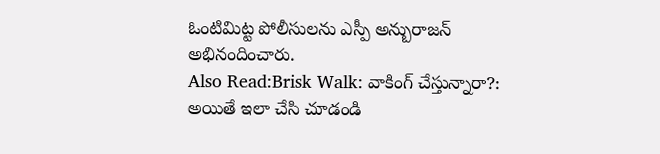ఓంటిమిట్ట పోలీసులను ఎస్పీ అన్బురాజన్ అభినందించారు.
Also Read:Brisk Walk: వాకింగ్ చేస్తున్నారా?: అయితే ఇలా చేసి చూడండి